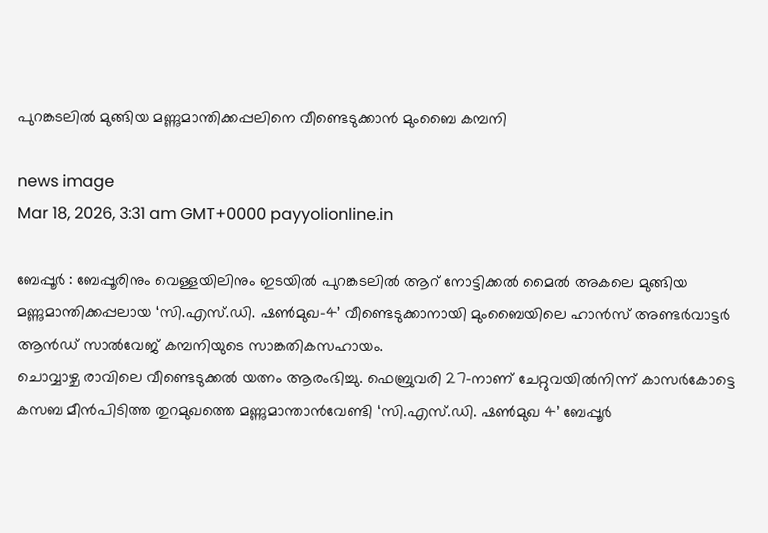പുറങ്കടലിൽ മുങ്ങിയ മണ്ണുമാന്തിക്കപ്പലിനെ വീണ്ടെടുക്കാൻ മുംബൈ കമ്പനി

news image
Mar 18, 2026, 3:31 am GMT+0000 payyolionline.in

ബേപ്പൂർ : ബേപ്പൂരിനും വെള്ളയിലിനും ഇടയിൽ പുറങ്കടലിൽ ആറ്‌ നോട്ടിക്കൽ മൈൽ അകലെ മുങ്ങിയ മണ്ണുമാന്തിക്കപ്പലായ ‘സി.എസ്‌.ഡി. ഷൺമുഖ-4’ വീണ്ടെടുക്കാനായി മുംബൈയിലെ ഹാൻസ്‌ അണ്ടർവാട്ടർ ആൻഡ്‌ സാൽവേജ്‌ കമ്പനിയുടെ സാങ്കതികസഹായം.
ചൊവ്വാഴ്ച രാവിലെ വീണ്ടെടുക്കൽ യത്നം ആരംഭിച്ചു. ഫെബ്രുവരി 27-നാണ്‌ ചേറ്റുവയിൽനിന്ന്‌ കാസർകോട്ടെ കസബ മീൻപിടിത്ത തുറമുഖത്തെ മണ്ണുമാന്താൻവേണ്ടി ‘സി.എസ്‌.ഡി. ഷൺമുഖ 4’ ബേപ്പൂർ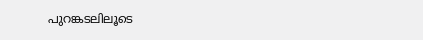പുറങ്കടലിലൂടെ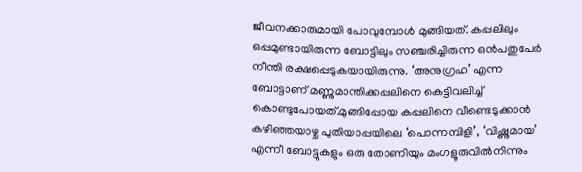ജീവനക്കാരുമായി പോവുമ്പോൾ മുങ്ങിയത്‌. കപ്പലിലും ഒപ്പമുണ്ടായിരുന്ന ബോട്ടിലും സഞ്ചരിച്ചിരുന്ന ഒൻപതുപേർ നീന്തി രക്ഷപ്പെടുകയായിരുന്നു. ‘അനുഗ്രഹ’ എന്ന ബോട്ടാണ്‌ മണ്ണുമാന്തിക്കപ്പലിനെ കെട്ടിവലിച്ച്‌ കൊണ്ടുപോയത്‌.മുങ്ങിപ്പോയ കപ്പലിനെ വീണ്ടെടുക്കാൻ കഴിഞ്ഞയാഴ്ച പുതിയാപ്പയിലെ ‘പൊന്നമ്പിളി’, ‘വിഷ്ണുമായ’ എന്നീ ബോട്ടുകളും ഒരു തോണിയും മംഗളൂരുവിൽനിന്നും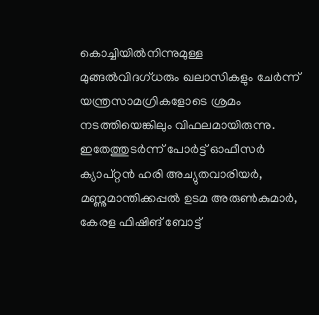കൊച്ചിയിൽനിന്നുമുള്ള മുങ്ങൽവിദഗ്‌ധരും ഖലാസികളും ചേർന്ന്‌ യന്ത്രസാമഗ്രികളോടെ ശ്രമം നടത്തിയെങ്കിലും വിഫലമായിരുന്നു. ഇതേത്തുടർന്ന്‌ പോർട്ട്‌ ഓഫീസർ ക്യാപ്‌റ്റൻ ഹരി അച്യുതവാരിയർ, മണ്ണുമാന്തിക്കപ്പൽ ഉടമ അരുൺകുമാർ, കേരള ഫിഷിങ്‌ ബോട്ട്‌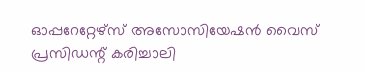ഓപ്പറേറ്റേഴ്‌സ്‌ അസോസിയേഷൻ വൈസ്‌ പ്രസിഡന്റ്‌ കരിച്ചാലി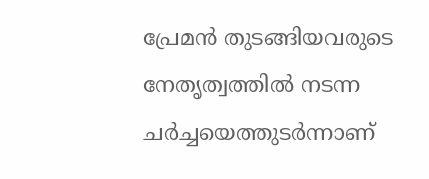പ്രേമൻ തുടങ്ങിയവരുടെ നേതൃത്വത്തിൽ നടന്ന ചർച്ചയെത്തുടർന്നാണ്‌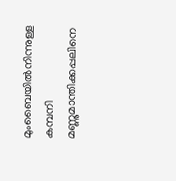മുംബൈയിൽനിന്നുള്ള കമ്പനി മണ്ണുമാന്തിക്കപ്പലിനെ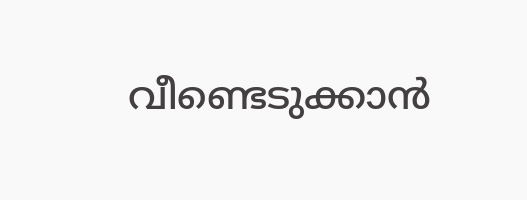വീണ്ടെടുക്കാൻ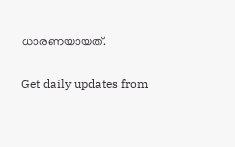ധാരണയായത്‌.

Get daily updates from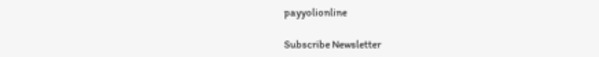payyolionline

Subscribe Newsletter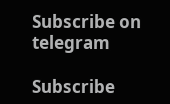Subscribe on telegram

Subscribe